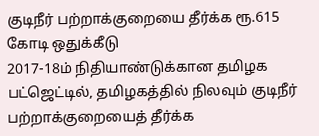குடிநீர் பற்றாக்குறையை தீர்க்க ரூ.615 கோடி ஒதுக்கீடு
2017-18ம் நிதியாண்டுக்கான தமிழக பட்ஜெட்டில், தமிழகத்தில் நிலவும் குடிநீர் பற்றாக்குறையைத் தீர்க்க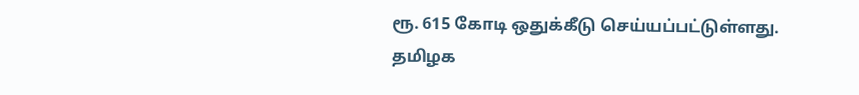ரூ. 615 கோடி ஒதுக்கீடு செய்யப்பட்டுள்ளது.
தமிழக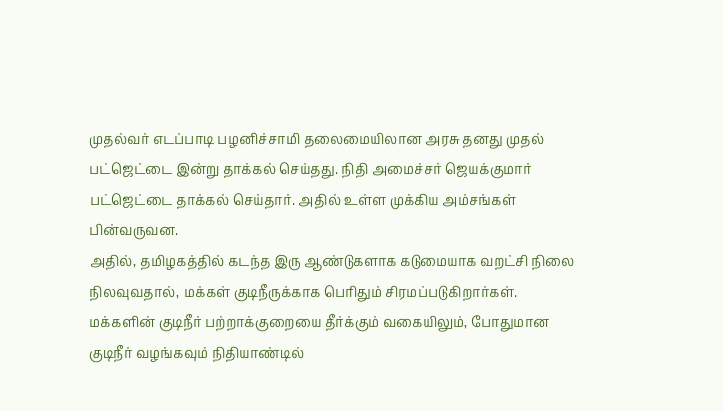முதல்வர் எடப்பாடி பழனிச்சாமி தலைமையிலான அரசு தனது முதல் பட்ஜெட்டை இன்று தாக்கல் செய்தது. நிதி அமைச்சர் ஜெயக்குமார் பட்ஜெட்டை தாக்கல் செய்தார். அதில் உள்ள முக்கிய அம்சங்கள் பின்வருவன.
அதில், தமிழகத்தில் கடந்த இரு ஆண்டுகளாக கடுமையாக வறட்சி நிலை நிலவுவதால், மக்கள் குடிநீருக்காக பெரிதும் சிரமப்படுகிறார்கள். மக்களின் குடிநீர் பற்றாக்குறையை தீர்க்கும் வகையிலும், போதுமான குடிநீர் வழங்கவும் நிதியாண்டில்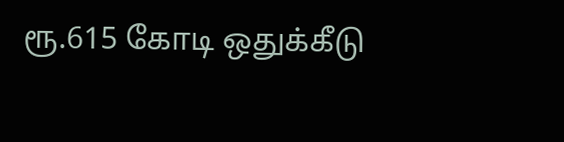ரூ.615 கோடி ஒதுக்கீடு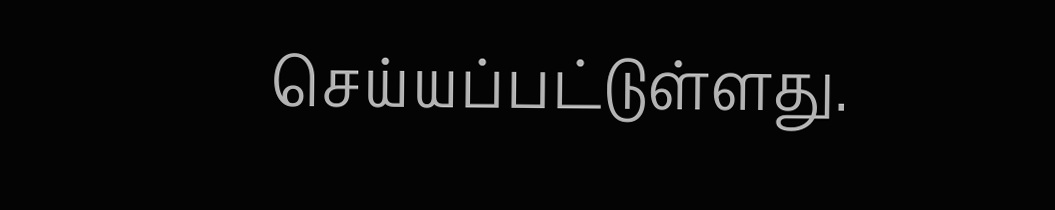செய்யப்பட்டுள்ளது.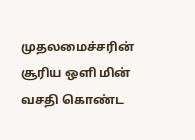முதலமைச்சரின் சூரிய ஒளி மின் வசதி கொண்ட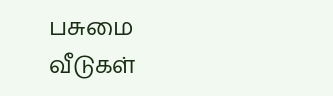பசுமை வீடுகள்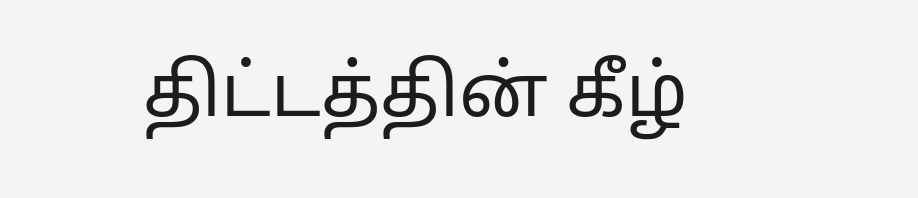திட்டத்தின் கீழ்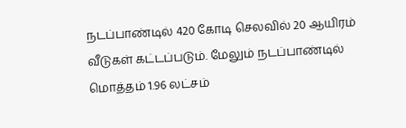நடப்பாண்டில் 420 கோடி செலவில் 20 ஆயிரம் வீடுகள் கட்டப்படும். மேலும் நடப்பாண்டில் மொத்தம் 1.96 லட்சம்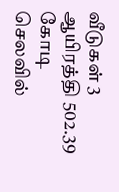வீடுகள் 3 ஆயிரத்தி 502.39 கோடி செலவில்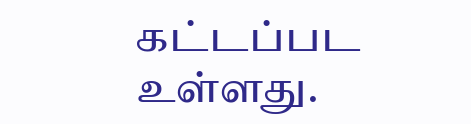கட்டப்பட உள்ளது.